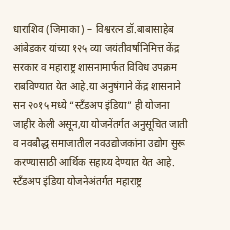धाराशिव (जिमाका) – विश्वरत्न डॉ.बाबासाहेब आंबेडकर यांच्या १२५ व्या जयंतीवर्षानिमित्त केंद्र सरकार व महाराष्ट्र शासनामार्फत विविध उपक्रम राबविण्यात येत आहे.या अनुषंगाने केंद्र शासनाने सन २०१५ मध्ये “स्टँडअप इंडिया” ही योजना जाहीर केली असून,या योजनेंतर्गत अनुसूचित जाती व नवबौद्ध समाजातील नवउद्योजकांना उद्योग सुरू करण्यासाठी आर्थिक सहाय्य देण्यात येत आहे. स्टँडअप इंडिया योजनेअंतर्गत महाराष्ट्र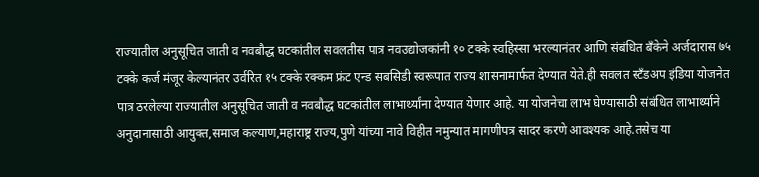राज्यातील अनुसूचित जाती व नवबौद्ध घटकांतील सवलतीस पात्र नवउद्योजकांनी १० टक्के स्वहिस्सा भरल्यानंतर आणि संबंधित बँकेने अर्जदारास ७५ टक्के कर्ज मंजूर केल्यानंतर उर्वरित १५ टक्के रक्कम फ्रंट एन्ड सबसिडी स्वरूपात राज्य शासनामार्फत देण्यात येते.ही सवलत स्टँडअप इंडिया योजनेत पात्र ठरलेल्या राज्यातील अनुसूचित जाती व नवबौद्ध घटकांतील लाभार्थ्यांना देण्यात येणार आहे. या योजनेचा लाभ घेण्यासाठी संबंधित लाभार्थ्याने अनुदानासाठी आयुक्त,समाज कल्याण,महाराष्ट्र राज्य,पुणे यांच्या नावे विहीत नमुन्यात मागणीपत्र सादर करणे आवश्यक आहे.तसेच या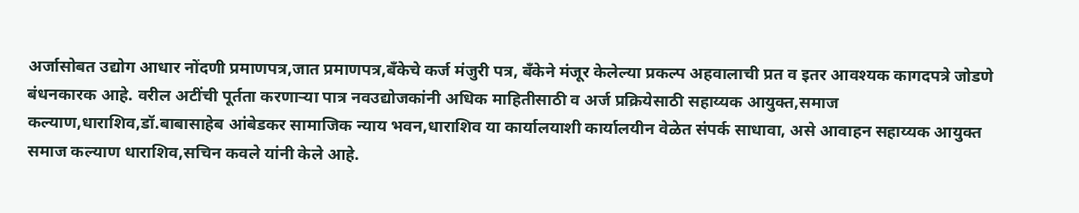अर्जासोबत उद्योग आधार नोंदणी प्रमाणपत्र,जात प्रमाणपत्र,बँकेचे कर्ज मंजुरी पत्र, बँकेने मंजूर केलेल्या प्रकल्प अहवालाची प्रत व इतर आवश्यक कागदपत्रे जोडणे बंधनकारक आहे. वरील अटींची पूर्तता करणाऱ्या पात्र नवउद्योजकांनी अधिक माहितीसाठी व अर्ज प्रक्रियेसाठी सहाय्यक आयुक्त,समाज कल्याण,धाराशिव,डॉ.बाबासाहेब आंबेडकर सामाजिक न्याय भवन,धाराशिव या कार्यालयाशी कार्यालयीन वेळेत संपर्क साधावा, असे आवाहन सहाय्यक आयुक्त समाज कल्याण धाराशिव,सचिन कवले यांनी केले आहे.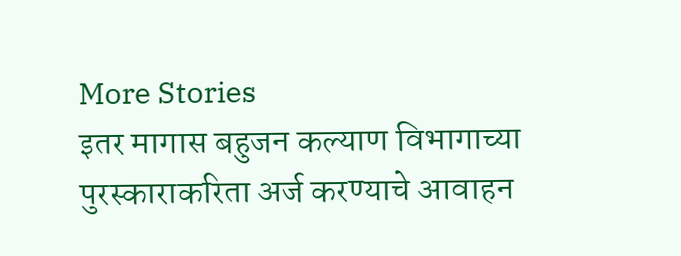More Stories
इतर मागास बहुजन कल्याण विभागाच्या पुरस्काराकरिता अर्ज करण्याचे आवाहन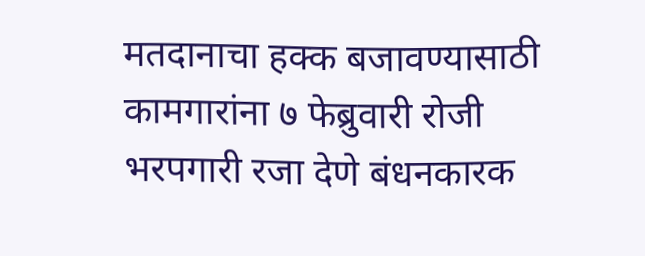मतदानाचा हक्क बजावण्यासाठी कामगारांना ७ फेब्रुवारी रोजी भरपगारी रजा देणे बंधनकारक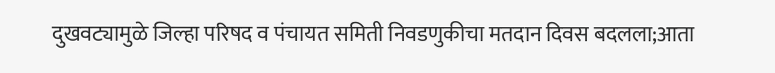दुखवट्यामुळे जिल्हा परिषद व पंचायत समिती निवडणुकीचा मतदान दिवस बदलला;आता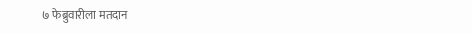७ फेब्रुवारीला मतदान